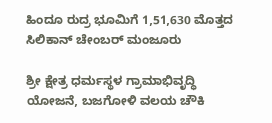ಹಿಂದೂ ರುದ್ರ ಭೂಮಿಗೆ 1,51,630 ಮೊತ್ತದ ಸಿಲಿಕಾನ್ ಚೇಂಬರ್ ಮಂಜೂರು

ಶ್ರೀ ಕ್ಷೇತ್ರ ಧರ್ಮಸ್ಥಳ ಗ್ರಾಮಾಭಿವೃದ್ಧಿ ಯೋಜನೆ, ಬಜಗೋಳಿ ವಲಯ ಚೌಕಿ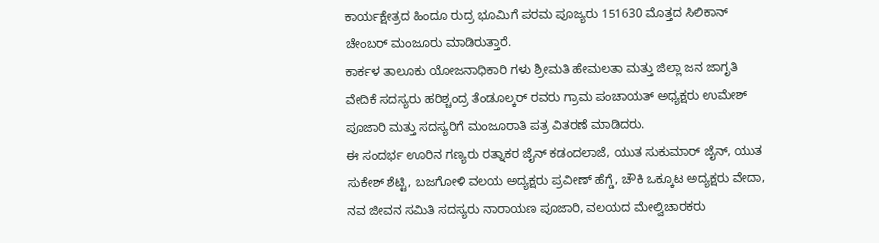ಕಾರ್ಯಕ್ಷೇತ್ರದ ಹಿಂದೂ ರುದ್ರ ಭೂಮಿಗೆ ಪರಮ ಪೂಜ್ಯರು 151630 ಮೊತ್ತದ ಸಿಲಿಕಾನ್ ಚೇಂಬರ್ ಮಂಜೂರು ಮಾಡಿರುತ್ತಾರೆ.
ಕಾರ್ಕಳ ತಾಲೂಕು ಯೋಜನಾಧಿಕಾರಿ ಗಳು ಶ್ರೀಮತಿ ಹೇಮಲತಾ ಮತ್ತು ಜಿಲ್ಲಾ ಜನ ಜಾಗೃತಿ ವೇದಿಕೆ ಸದಸ್ಯರು ಹರಿಶ್ಚಂದ್ರ ತೆಂಡೂಲ್ಕರ್ ರವರು ಗ್ರಾಮ ಪಂಚಾಯತ್ ಅಧ್ಯಕ್ಷರು ಉಮೇಶ್ ಪೂಜಾರಿ ಮತ್ತು ಸದಸ್ಯರಿಗೆ ಮಂಜೂರಾತಿ ಪತ್ರ ವಿತರಣೆ ಮಾಡಿದರು.
ಈ ಸಂದರ್ಭ ಊರಿನ ಗಣ್ಯರು ರತ್ನಾಕರ ಜೈನ್ ಕಡಂದಲಾಜೆ, ಯುತ ಸುಕುಮಾರ್ ಜೈನ್, ಯುತ ಸುಕೇಶ್ ಶೆಟ್ಟಿ, ಬಜಗೋಳಿ ವಲಯ ಅದ್ಯಕ್ಷರು ಪ್ರವೀಣ್ ಹೆಗ್ಡೆ, ಚೌಕಿ ಒಕ್ಕೂಟ ಅದ್ಯಕ್ಷರು ವೇದಾ, ನವ ಜೀವನ ಸಮಿತಿ ಸದಸ್ಯರು ನಾರಾಯಣ ಪೂಜಾರಿ, ವಲಯದ ಮೇಲ್ವಿಚಾರಕರು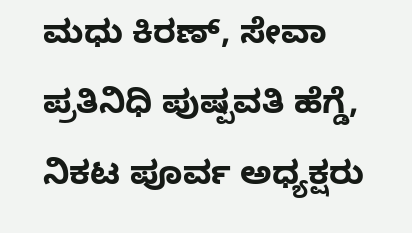ಮಧು ಕಿರಣ್, ಸೇವಾ ಪ್ರತಿನಿಧಿ ಪುಷ್ಪವತಿ ಹೆಗ್ಡೆ, ನಿಕಟ ಪೂರ್ವ ಅಧ್ಯಕ್ಷರು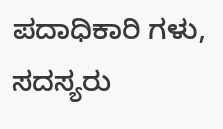ಪದಾಧಿಕಾರಿ ಗಳು, ಸದಸ್ಯರು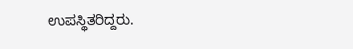ಉಪಸ್ಥಿತರಿದ್ದರು.